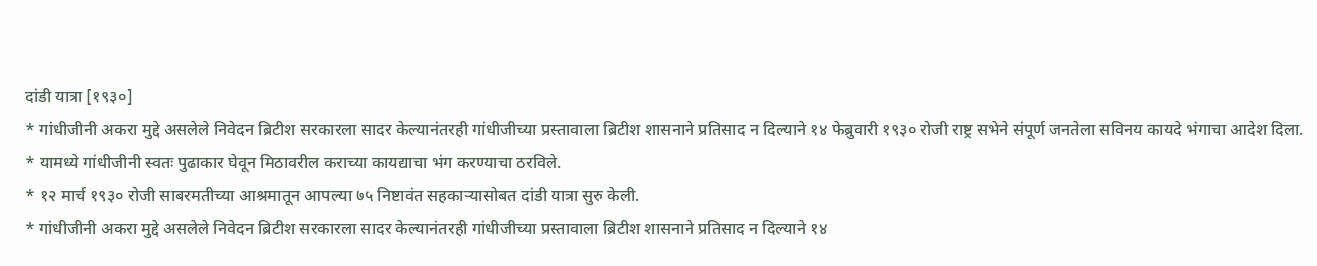दांडी यात्रा [१९३०]
* गांधीजीनी अकरा मुद्दे असलेले निवेदन ब्रिटीश सरकारला सादर केल्यानंतरही गांधीजीच्या प्रस्तावाला ब्रिटीश शासनाने प्रतिसाद न दिल्याने १४ फेब्रुवारी १९३० रोजी राष्ट्र सभेने संपूर्ण जनतेला सविनय कायदे भंगाचा आदेश दिला.
* यामध्ये गांधीजीनी स्वतः पुढाकार घेवून मिठावरील कराच्या कायद्याचा भंग करण्याचा ठरविले.
* १२ मार्च १९३० रोजी साबरमतीच्या आश्रमातून आपल्या ७५ निष्टावंत सहकाऱ्यासोबत दांडी यात्रा सुरु केली.
* गांधीजीनी अकरा मुद्दे असलेले निवेदन ब्रिटीश सरकारला सादर केल्यानंतरही गांधीजीच्या प्रस्तावाला ब्रिटीश शासनाने प्रतिसाद न दिल्याने १४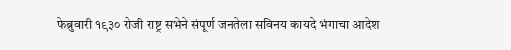फेब्रुवारी १९३० रोजी राष्ट्र सभेने संपूर्ण जनतेला सविनय कायदे भंगाचा आदेश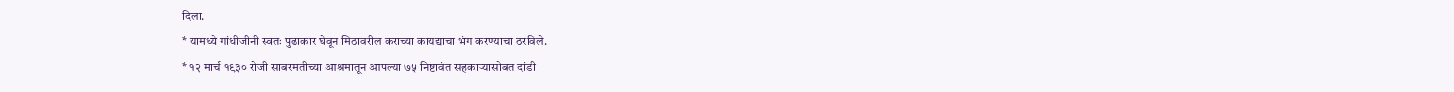दिला.
* यामध्ये गांधीजीनी स्वतः पुढाकार घेवून मिठावरील कराच्या कायद्याचा भंग करण्याचा ठरविले.
* १२ मार्च १९३० रोजी साबरमतीच्या आश्रमातून आपल्या ७५ निष्टावंत सहकाऱ्यासोबत दांडी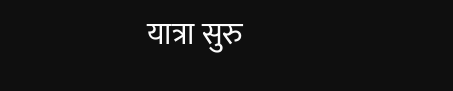यात्रा सुरु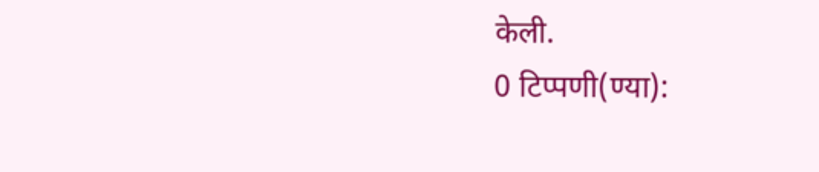केली.
0 टिप्पणी(ण्या):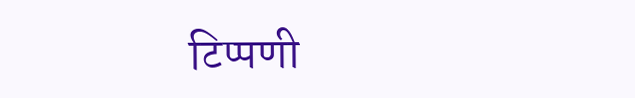टिप्पणी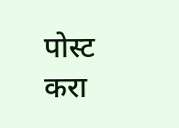पोस्ट करा